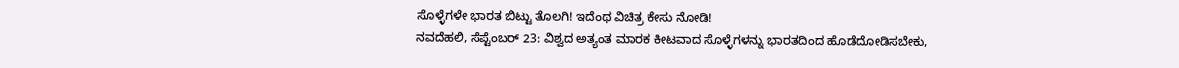ಸೊಳ್ಳೆಗಳೇ ಭಾರತ ಬಿಟ್ಟು ತೊಲಗಿ! ಇದೆಂಥ ವಿಚಿತ್ರ ಕೇಸು ನೋಡಿ!
ನವದೆಹಲಿ, ಸೆಪ್ಟೆಂಬರ್ 23: ವಿಶ್ವದ ಅತ್ಯಂತ ಮಾರಕ ಕೀಟವಾದ ಸೊಳ್ಳೆಗಳನ್ನು ಭಾರತದಿಂದ ಹೊಡೆದೋಡಿಸಬೇಕು,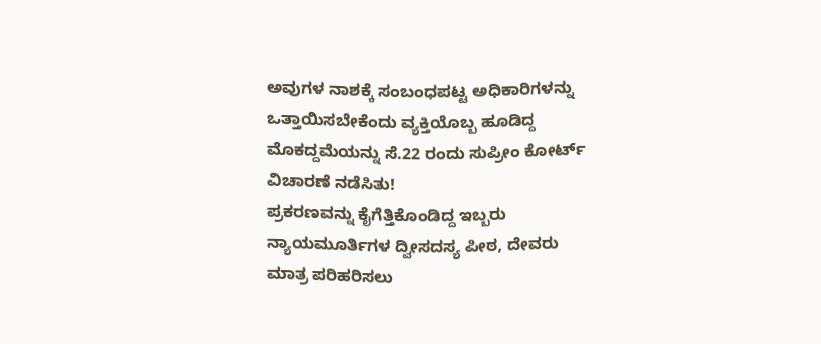ಅವುಗಳ ನಾಶಕ್ಕೆ ಸಂಬಂಧಪಟ್ಟ ಅಧಿಕಾರಿಗಳನ್ನು ಒತ್ತಾಯಿಸಬೇಕೆಂದು ವ್ಯಕ್ತಿಯೊಬ್ಬ ಹೂಡಿದ್ದ ಮೊಕದ್ದಮೆಯನ್ನು ಸೆ.22 ರಂದು ಸುಪ್ರೀಂ ಕೋರ್ಟ್ ವಿಚಾರಣೆ ನಡೆಸಿತು!
ಪ್ರಕರಣವನ್ನು ಕೈಗೆತ್ತಿಕೊಂಡಿದ್ದ ಇಬ್ಬರು ನ್ಯಾಯಮೂರ್ತಿಗಳ ದ್ವೀಸದಸ್ಯ ಪೀಠ, ದೇವರು ಮಾತ್ರ ಪರಿಹರಿಸಲು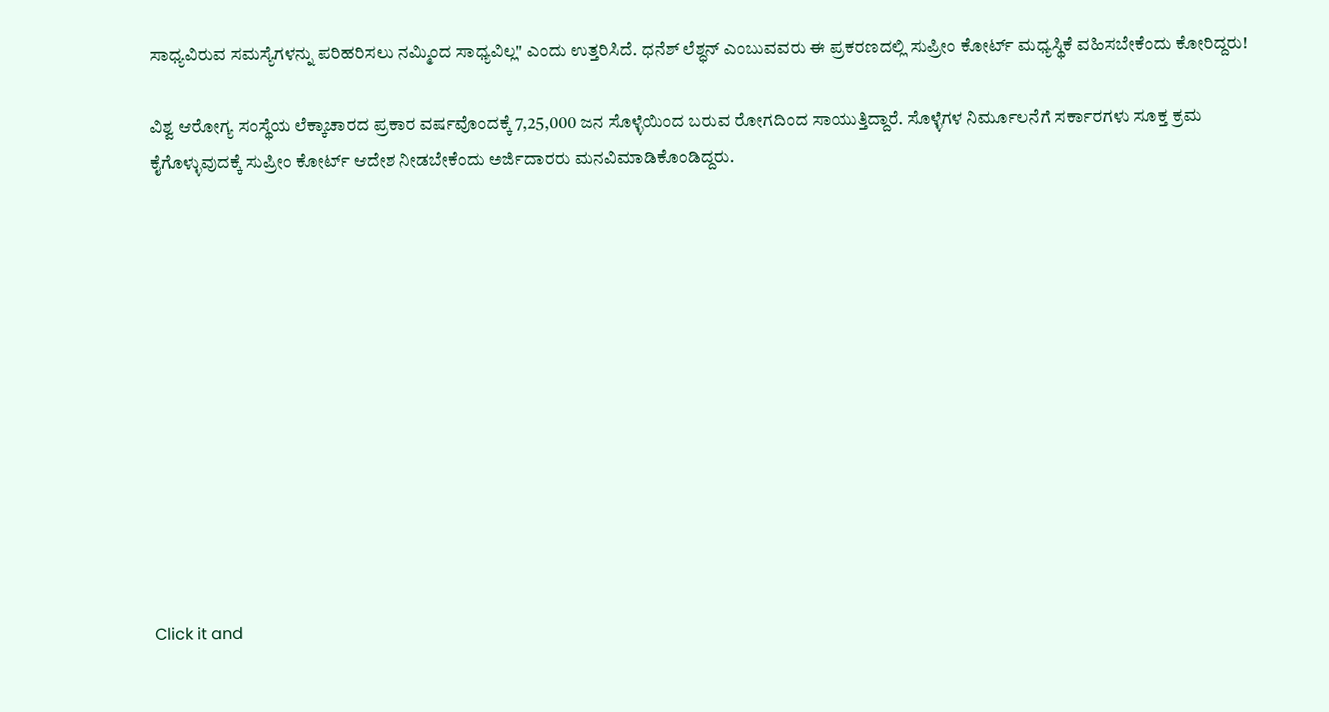ಸಾಧ್ಯವಿರುವ ಸಮಸ್ಯೆಗಳನ್ನು ಪರಿಹರಿಸಲು ನಮ್ಮಿಂದ ಸಾಧ್ಯವಿಲ್ಲ" ಎಂದು ಉತ್ತರಿಸಿದೆ. ಧನೆಶ್ ಲೆಶ್ಧನ್ ಎಂಬುವವರು ಈ ಪ್ರಕರಣದಲ್ಲಿ ಸುಪ್ರೀಂ ಕೋರ್ಟ್ ಮಧ್ಯಸ್ಥಿಕೆ ವಹಿಸಬೇಕೆಂದು ಕೋರಿದ್ದರು!

ವಿಶ್ವ ಆರೋಗ್ಯ ಸಂಸ್ಥೆಯ ಲೆಕ್ಕಾಚಾರದ ಪ್ರಕಾರ ವರ್ಷವೊಂದಕ್ಕೆ 7,25,000 ಜನ ಸೊಳ್ಳೆಯಿಂದ ಬರುವ ರೋಗದಿಂದ ಸಾಯುತ್ತಿದ್ದಾರೆ. ಸೊಳ್ಳೆಗಳ ನಿರ್ಮೂಲನೆಗೆ ಸರ್ಕಾರಗಳು ಸೂಕ್ತ ಕ್ರಮ ಕೈಗೊಳ್ಳುವುದಕ್ಕೆ ಸುಪ್ರೀಂ ಕೋರ್ಟ್ ಆದೇಶ ನೀಡಬೇಕೆಂದು ಅರ್ಜಿದಾರರು ಮನವಿಮಾಡಿಕೊಂಡಿದ್ದರು.












Click it and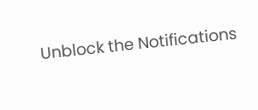Unblock the Notifications